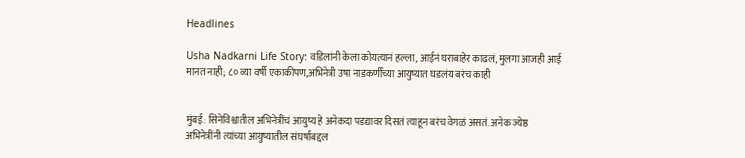Headlines

Usha Nadkarni Life Story: वडिलांनी केला कोयत्यानं हल्ला, आईनं घराबाहेर काढलं, मुलगा आजही आई मानत नाही; ८० व्या वर्षी एकाकीपण,अभिनेत्री उषा नाडकर्णींच्या आयुष्यात घडलंय बरंच काही


मुंबई: सिनेविश्वातील अभिनेत्रींचं आयुष्य हे अनेकदा पडद्यावर दिसतं त्याहून बरंच वेगळं असतं. अनेक ज्येष्ठ अभिनेत्रींनी त्यांच्या आयुष्यातील संघर्षाबद्दल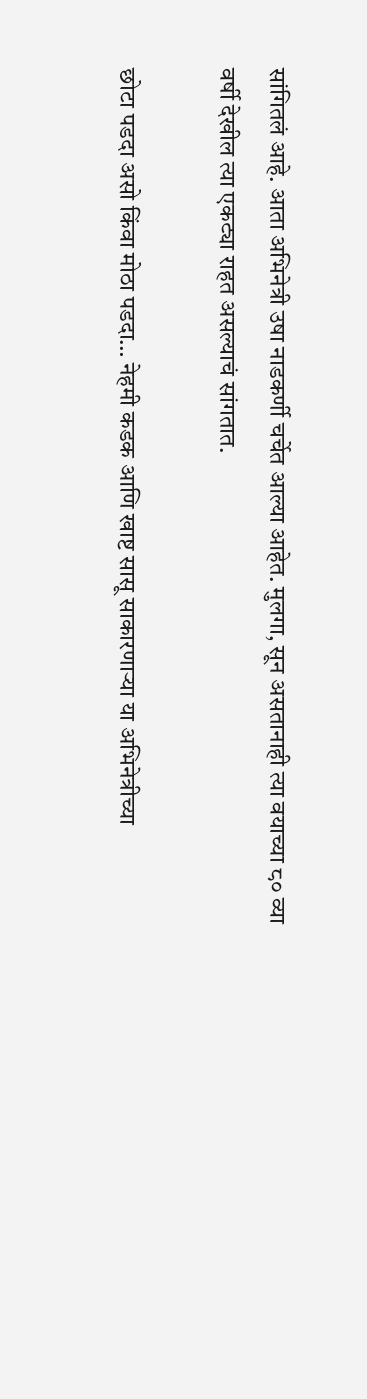सांगितलं आहे. आता अभिनेत्री उषा नाडकर्णी चर्चेत आल्या आहेत. मुलगा, सून असतानाही त्या वयाच्या ८० व्या वर्षी देखील त्या एकट्या राहत असल्याचं सांगतात.

छोटा पडदा असो किंवा मोठा पडदा… नेहमी कडक आणि खाष्ट सासू साकारणाऱ्या या अभिनेत्रीच्या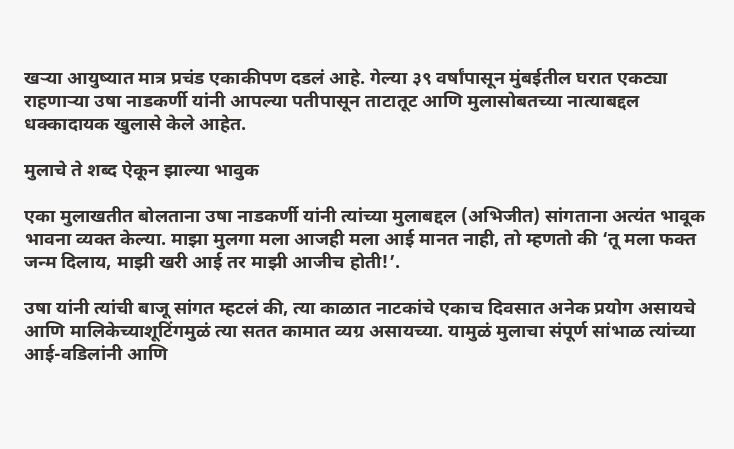खऱ्या आयुष्यात मात्र प्रचंड एकाकीपण दडलं आहे. गेल्या ३९ वर्षांपासून मुंबईतील घरात एकट्या राहणाऱ्या उषा नाडकर्णी यांनी आपल्या पतीपासून ताटातूट आणि मुलासोबतच्या नात्याबद्दल धक्कादायक खुलासे केले आहेत.

मुलाचे ते शब्द ऐकून झाल्या भावुक

एका मुलाखतीत बोलताना उषा नाडकर्णी यांनी त्यांच्या मुलाबद्दल (अभिजीत) सांगताना अत्यंत भावूक भावना व्यक्त केल्या. माझा मुलगा मला आजही मला आई मानत नाही, तो म्हणतो की ‘तू मला फक्त जन्म दिलाय, माझी खरी आई तर माझी आजीच होती!’.

उषा यांनी त्यांची बाजू सांगत म्हटलं की, त्या काळात नाटकांचे एकाच दिवसात अनेक प्रयोग असायचे आणि मालिकेच्याशूटिंगमुळं त्या सतत कामात व्यग्र असायच्या. यामुळं मुलाचा संपूर्ण सांभाळ त्यांच्या आई-वडिलांनी आणि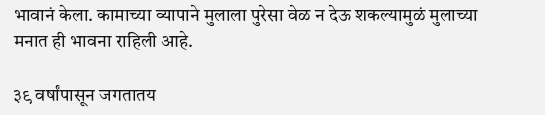भावानं केला. कामाच्या व्यापाने मुलाला पुरेसा वेळ न देऊ शकल्यामुळं मुलाच्या मनात ही भावना राहिली आहे.

३९ वर्षांपासून जगतातय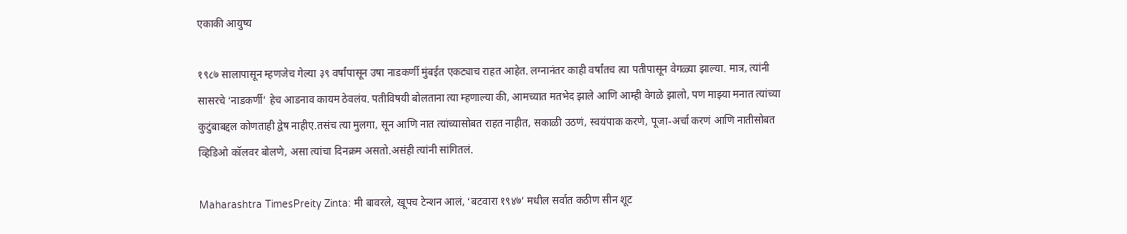एकाकी आयुष्य

१९८७ सालापासून म्हणजेच गेल्या ३९ वर्षांपासून उषा नाडकर्णी मुंबईत एकट्याच राहत आहेत. लग्नानंतर काही वर्षांतच त्या पतीपासून वेगळ्या झाल्या. मात्र, त्यांनी सासरचे ‘नाडकर्णी’ हेच आडनाव कायम ठेवलंय. पतीविषयी बोलताना त्या म्हणाल्या की, आमच्यात मतभेद झाले आणि आम्ही वेगळे झालो, पण माझ्या मनात त्यांच्या कुटुंबाबद्दल कोणताही द्वेष नाहीए.तसंच त्या मुलगा, सून आणि नात त्यांच्यासोबत राहत नाहीत, सकाळी उठणं, स्वयंपाक करणे, पूजा-अर्चा करणं आणि नातीसोबत व्हिडिओ कॉलवर बोलणे, असा त्यांचा दिनक्रम असतो.असंही त्यांनी सांगितलं.

Maharashtra TimesPreity Zinta: मी बावरले, खूपच टेन्शन आलं, ‘बटवारा १९४७’ मधील सर्वात कठीण सीन शूट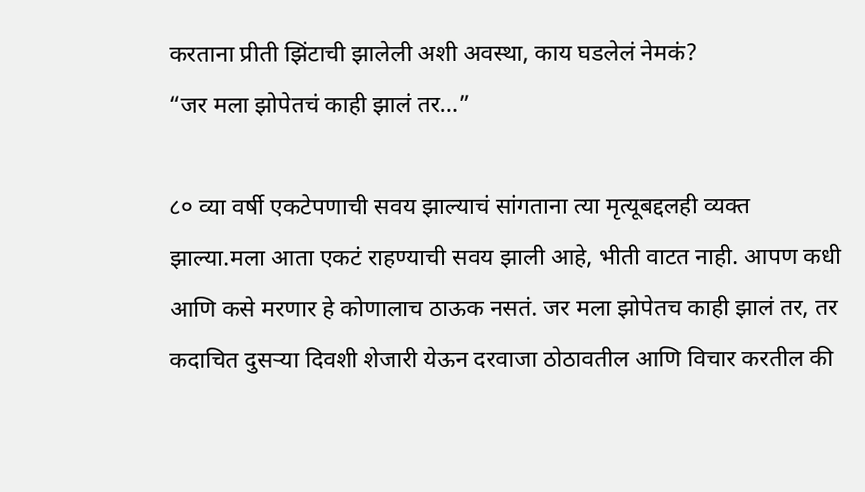करताना प्रीती झिंटाची झालेली अशी अवस्था, काय घडलेलं नेमकं?
“जर मला झोपेतचं काही झालं तर…”

८० व्या वर्षी एकटेपणाची सवय झाल्याचं सांगताना त्या मृत्यूबद्दलही व्यक्त झाल्या.मला आता एकटं राहण्याची सवय झाली आहे, भीती वाटत नाही. आपण कधी आणि कसे मरणार हे कोणालाच ठाऊक नसतं. जर मला झोपेतच काही झालं तर, तर कदाचित दुसऱ्या दिवशी शेजारी येऊन दरवाजा ठोठावतील आणि विचार करतील की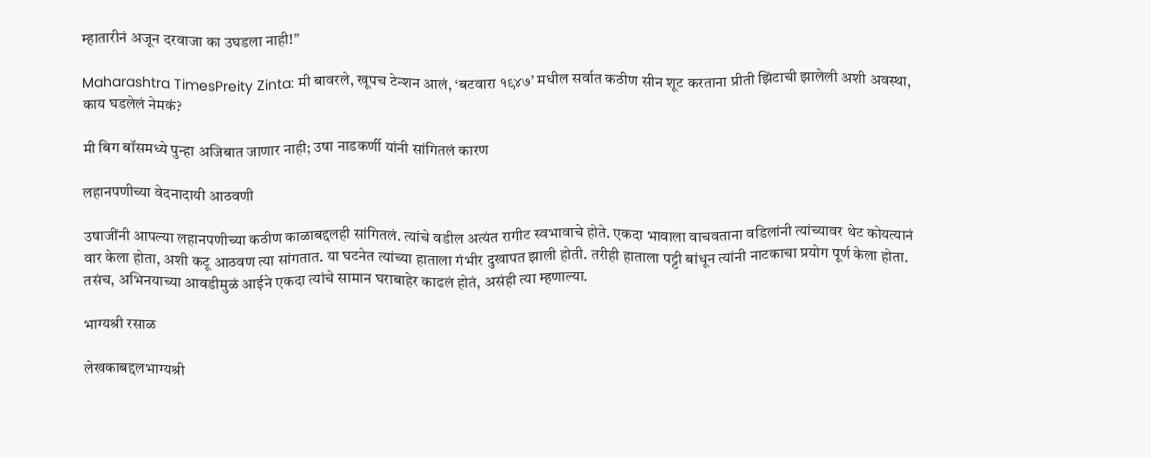म्हातारीनं अजून दरवाजा का उघडला नाही!”

Maharashtra TimesPreity Zinta: मी बावरले, खूपच टेन्शन आलं, ‘बटवारा १९४७’ मधील सर्वात कठीण सीन शूट करताना प्रीती झिंटाची झालेली अशी अवस्था, काय घडलेलं नेमकं?

मी बिग बॉसमध्ये पुन्हा अजिबात जाणार नाही; उषा नाडकर्णी यांनी सांगितलं कारण

लहानपणीच्या वेदनादायी आठवणी

उषाजींनी आपल्या लहानपणीच्या कठीण काळाबद्दलही सांगितलं. त्यांचे वडील अत्यंत रागीट स्वभावाचे होते. एकदा भावाला वाचवताना वडिलांनी त्यांच्यावर थेट कोयत्यानं वार केला होता, अशी कटू आठवण त्या सांगतात. या घटनेत त्यांच्या हाताला गंभीर दुखापत झाली होती. तरीही हाताला पट्टी बांधून त्यांनी नाटकाचा प्रयोग पूर्ण केला होता. तसंच, अभिनयाच्या आवडीमुळं आईने एकदा त्यांचे सामान घराबाहेर काढलं होतं, असंही त्या म्हणाल्या.

भाग्यश्री रसाळ

लेखकाबद्दलभाग्यश्री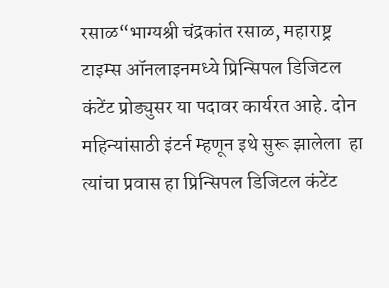रसाळ“भाग्यश्री चंद्रकांत रसाळ, महाराष्ट्र टाइम्स ऑनलाइनमध्ये प्रिन्सिपल डिजिटल कंटेंट प्रोड्युसर या पदावर कार्यरत आहे. दोन महिन्यांसाठी इंटर्न म्हणून इथे सुरू झालेला  हा  त्यांचा प्रवास हा प्रिन्सिपल डिजिटल कंटेंट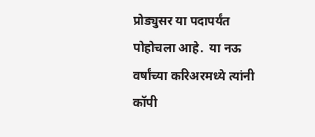प्रोड्युसर या पदापर्यंत पोहोचला आहे.  या नऊ वर्षांच्या करिअरमध्ये त्यांनी कॉपी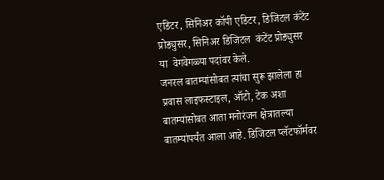एडिटर, सिनिअर कॉपी एडिटर, डिजिटल कंटेंट प्रोड्युसर, सिनिअर डिजिटल  कंटेंट प्रोड्युसर या  वेगवेगळ्या पदांवर केले.
जनरल बातम्यांसोबत त्यांचा सुरू झालेला हा प्रवास लाइफस्टाइल, ऑटो, टेक अशा बातम्यांसोबत आता मनोरंजन क्षेत्रातल्या बातम्यांपर्यंत आला आहे. डिजिटल प्लॅटफॉर्मवर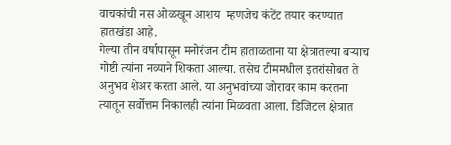वाचकांची नस ओळखून आशय  म्हणजेच कंटेंट तयार करण्यात  हातखंडा आहे.
गेल्या तीन वर्षापासून मनोरंजन टीम हाताळताना या क्षेत्रातल्या बऱ्याच गोष्टी त्यांना नव्याने शिकता आल्या. तसेच टीममधील इतरांसोबत ते अनुभव शेअर करता आले. या अनुभवांच्या जोरावर काम करतना त्यातून सर्वोत्तम निकालही त्यांना मिळवता आला. डिजिटल क्षेत्रात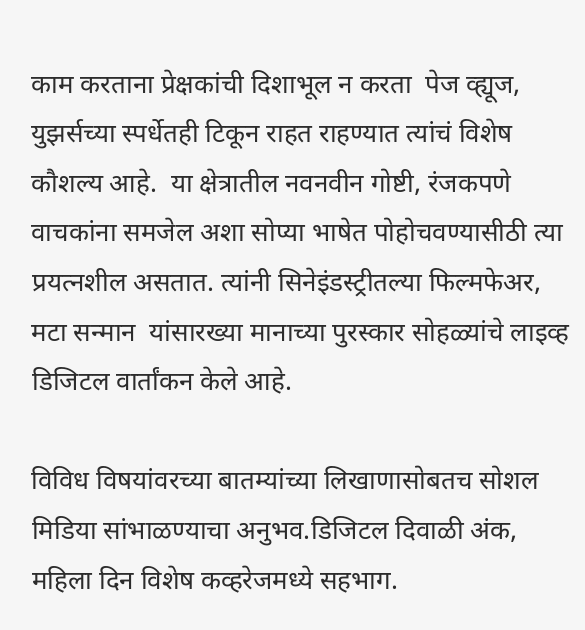काम करताना प्रेक्षकांची दिशाभूल न करता  पेज व्ह्यूज, युझर्सच्या स्पर्धेतही टिकून राहत राहण्यात त्यांचं विशेष कौशल्य आहे.  या क्षेत्रातील नवनवीन गोष्टी, रंजकपणे वाचकांना समजेल अशा सोप्या भाषेत पोहोचवण्यासीठी त्या प्रयत्नशील असतात. त्यांनी सिनेइंडस्ट्रीतल्या फिल्मफेअर, मटा सन्मान  यांसारख्या मानाच्या पुरस्कार सोहळ्यांचे लाइव्ह डिजिटल वार्तांकन केले आहे.

विविध विषयांवरच्या बातम्यांच्या लिखाणासोबतच सोशल मिडिया सांभाळण्याचा अनुभव.डिजिटल दिवाळी अंक, महिला दिन विशेष कव्हरेजमध्ये सहभाग.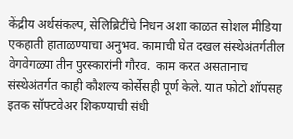केंद्रीय अर्थसंकल्प, सेलिब्रिटींचे निधन अशा काळत सोशल मीडिया एकहाती हाताळण्याचा अनुभव. कामाची घेत दखल संस्थेअंतर्गतील वेगवेगळ्या तीन पुरस्कारांनी गौरव.  काम करत असतानाच संस्थेअंतर्गत काही कौशल्य कोर्सेसही पूर्ण केले. यात फोटो शॉपसह इतक सॉफ्टवेअर शिकण्याची संधी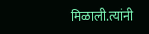मिळाली.त्यांनी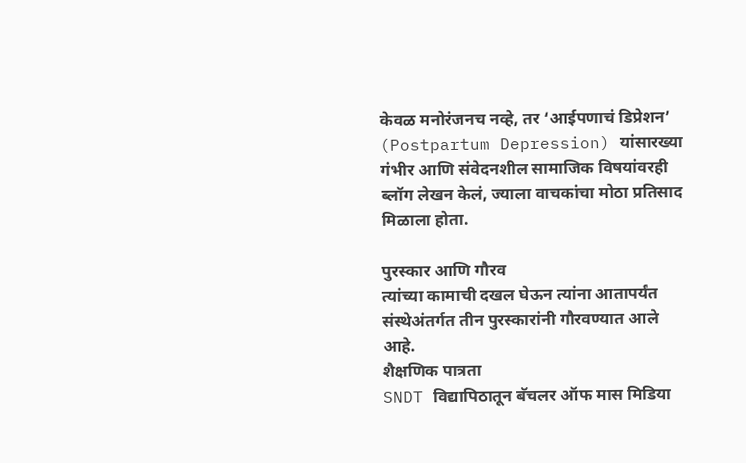केवळ मनोरंजनच नव्हे, तर ‘आईपणाचं डिप्रेशन’ (Postpartum Depression) यांसारख्या गंभीर आणि संवेदनशील सामाजिक विषयांवरही ब्लॉग लेखन केलं, ज्याला वाचकांचा मोठा प्रतिसाद मिळाला होता.

पुरस्कार आणि गौरव
त्यांच्या कामाची दखल घेऊन त्यांना आतापर्यंत संस्थेअंतर्गत तीन पुरस्कारांनी गौरवण्यात आले आहे.
शैक्षणिक पात्रता
SNDT विद्यापिठातून बॅचलर ऑफ मास मिडिया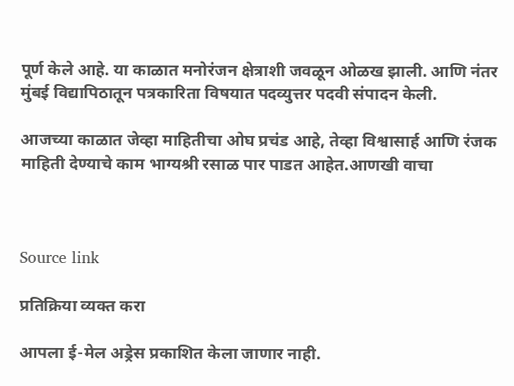पूर्ण केले आहे. या काळात मनोरंजन क्षेत्राशी जवळून ओळख झाली. आणि नंतर मुंबई विद्यापिठातून पत्रकारिता विषयात पदव्युत्तर पदवी संपादन केली.

आजच्या काळात जेव्हा माहितीचा ओघ प्रचंड आहे, तेव्हा विश्वासार्ह आणि रंजक माहिती देण्याचे काम भाग्यश्री रसाळ पार पाडत आहेत.आणखी वाचा



Source link

प्रतिक्रिया व्यक्त करा

आपला ई-मेल अड्रेस प्रकाशित केला जाणार नाही.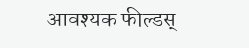आवश्यक फील्डस्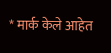* मार्क केले आहेत